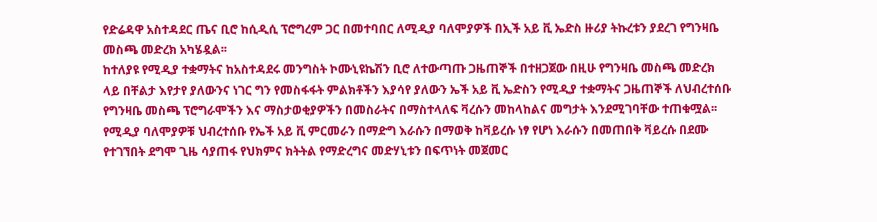የድሬዳዋ አስተዳደር ጤና ቢሮ ከሲዲሲ ፕሮግረም ጋር በመተባበር ለሚዲያ ባለሞያዎች በኢች አይ ቪ ኤድስ ዙሪያ ትኩረቱን ያደረገ የግንዛቤ መስጫ መድረክ አካሄዷል፡፡
ከተለያዩ የሚዲያ ተቋማትና ከአስተዳደሩ መንግስት ኮሙኒዩኬሽን ቢሮ ለተውጣጡ ጋዜጠኞች በተዘጋጀው በዚሁ የግንዛቤ መስጫ መድረክ ላይ በቸልታ እየታየ ያለውንና ነገር ግን የመስፋፋት ምልክቶችን እያሳየ ያለውን ኤች አይ ቪ ኤድስን የሚዲያ ተቋማትና ጋዜጠኞች ለህብረተሰቡ የግንዛቤ መስጫ ፕሮግራሞችን እና ማስታወቂያዎችን በመስራትና በማስተላለፍ ቫረሱን መከላከልና መግታት እንደሚገባቸው ተጠቁሟል፡፡
የሚዲያ ባለሞያዎቹ ህብረተሰቡ የኤች አይ ቪ ምርመራን በማድግ እራሱን በማወቅ ከቫይረሱ ነፃ የሆነ እራሱን በመጠበቅ ቫይረሱ በደሙ የተገኘበት ደግሞ ጊዜ ሳያጠፋ የህክምና ክትትል የማድረግና መድሃኒቱን በፍጥነት መጀመር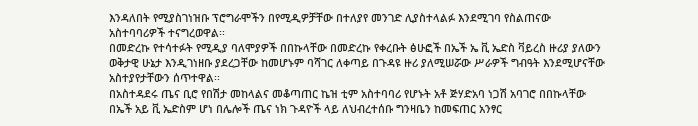እንዳለበት የሚያስገነዝቡ ፕሮግራሞችን በየሚዲዎቻቸው በተለያየ መንገድ ሊያስተላልፉ እንደሚገባ የስልጠናው አስተባባሪዎች ተናግረወዋል፡፡
በመድረኩ የተሳተፉት የሚዲያ ባለሞያዎች በበኩላቸው በመድረኩ የቀረቡት ፅሁፎች በኤች ኤ ቪ ኤድስ ቫይረስ ዙሪያ ያለውን ወቅታዊ ሁኔታ እንዲገነዘቡ ያደረጋቸው ከመሆኑም ባሻገር ለቀጣይ በጉዳዩ ዙሪ ያለሚሠሯው ሥራዎች ግብዓት እንደሚሆናቸው አስተያየታቸውን ሰጥተዋል፡፡
በአስተዳደሩ ጤና ቢሮ የበሽታ መከላልና መቆጣጠር ኬዝ ቲም አስተባባሪ የሆኑት አቶ ጅሃድአባ ነጋሽ አባገሮ በበኩላቸው በኤች አይ ቪ ኤድስም ሆነ በሌሎች ጤና ነክ ጉዳዮች ላይ ለህብረተሰቡ ግንዛቤን ከመፍጠር አንፃር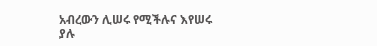አብረውን ሊሠሩ የሚችሉና እየሠሩ ያሉ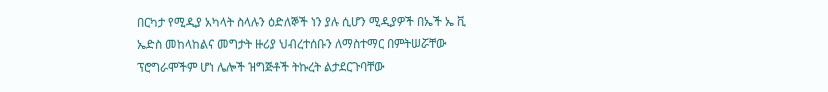በርካታ የሚዲያ አካላት ስላሉን ዕድለኞች ነን ያሉ ሲሆን ሚዲያዎች በኤች ኤ ቪ ኤድስ መከላከልና መግታት ዙሪያ ህብረተሰቡን ለማስተማር በምትሠሯቸው ፕሮግራሞችም ሆነ ሌሎች ዝግጅቶች ትኩረት ልታደርጉባቸው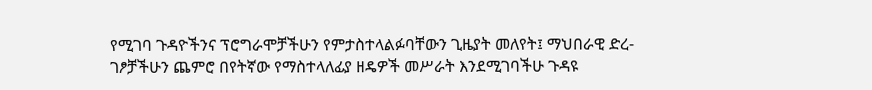የሚገባ ጉዳዮችንና ፕሮግራሞቻችሁን የምታስተላልፉባቸውን ጊዜያት መለየት፤ ማህበራዊ ድረ-ገፆቻችሁን ጨምሮ በየትኛው የማስተላለፊያ ዘዴዎች መሥራት እንደሚገባችሁ ጉዳዩ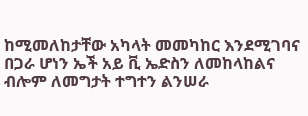ከሚመለከታቸው አካላት መመካከር እንደሚገባና በጋራ ሆነን ኤች አይ ቪ ኤድስን ለመከላከልና ብሎም ለመግታት ተግተን ልንሠራ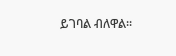ይገባል ብለዋል፡፡